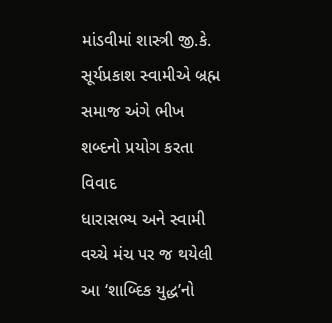માંડવીમાં શાસ્ત્રી જી.કે. સૂર્યપ્રકાશ સ્વામીએ બ્રહ્મ સમાજ અંગે ભીખ શબ્દનો પ્રયોગ કરતા વિવાદ
ધારાસભ્ય અને સ્વામી વચ્ચે મંચ પર જ થયેલી આ ‘શાબ્દિક યુદ્ધ’નો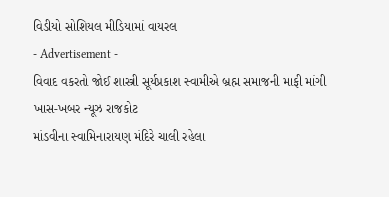વિડીયો સોશિયલ મીડિયામાં વાયરલ
- Advertisement -
વિવાદ વકરતો જોઈ શાસ્ત્રી સૂર્યપ્રકાશ સ્વામીએ બ્રહ્મ સમાજની માફી માંગી
ખાસ-ખબર ન્યૂઝ રાજકોટ
માંડવીના સ્વામિનારાયણ મંદિરે ચાલી રહેલા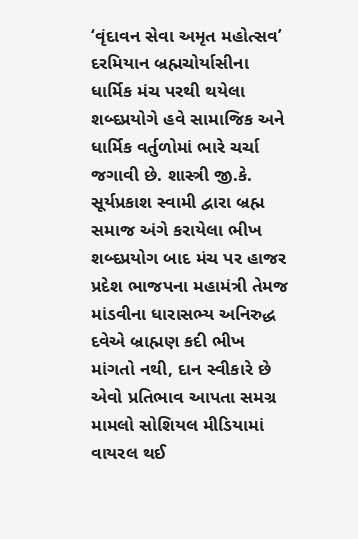‘વૃંદાવન સેવા અમૃત મહોત્સવ’ દરમિયાન બ્રહ્મચોર્યાસીના ધાર્મિક મંચ પરથી થયેલા શબ્દપ્રયોગે હવે સામાજિક અને ધાર્મિક વર્તુળોમાં ભારે ચર્ચા જગાવી છે. શાસ્ત્રી જી.કે. સૂર્યપ્રકાશ સ્વામી દ્વારા બ્રહ્મ સમાજ અંગે કરાયેલા ભીખ શબ્દપ્રયોગ બાદ મંચ પર હાજર પ્રદેશ ભાજપના મહામંત્રી તેમજ માંડવીના ધારાસભ્ય અનિરુદ્ધ દવેએ બ્રાહ્મણ કદી ભીખ માંગતો નથી, દાન સ્વીકારે છે એવો પ્રતિભાવ આપતા સમગ્ર મામલો સોશિયલ મીડિયામાં વાયરલ થઈ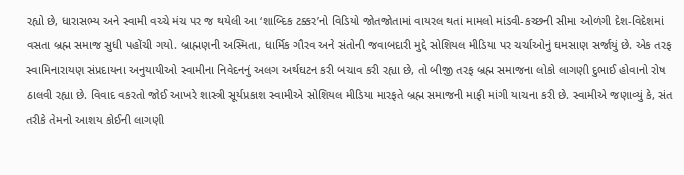રહ્યો છે, ધારાસભ્ય અને સ્વામી વચ્ચે મંચ પર જ થયેલી આ ‘શાબ્દિક ટક્કર’નો વિડિયો જોતજોતામાં વાયરલ થતાં મામલો માંડવી-કચ્છની સીમા ઓળંગી દેશ-વિદેશમાં વસતા બ્રહ્મ સમાજ સુધી પહોંચી ગયો. બ્રાહ્મણની અસ્મિતા, ધાર્મિક ગૌરવ અને સંતોની જવાબદારી મુદ્દે સોશિયલ મીડિયા પર ચર્ચાઓનું ઘમસાણ સર્જાયું છે. એક તરફ સ્વામિનારાયણ સંપ્રદાયના અનુયાયીઓ સ્વામીના નિવેદનનું અલગ અર્થઘટન કરી બચાવ કરી રહ્યા છે, તો બીજી તરફ બ્રહ્મ સમાજના લોકો લાગણી દુભાઈ હોવાનો રોષ ઠાલવી રહ્યા છે. વિવાદ વકરતો જોઈ આખરે શાસ્ત્રી સૂર્યપ્રકાશ સ્વામીએ સોશિયલ મીડિયા મારફતે બ્રહ્મ સમાજની માફી માંગી યાચના કરી છે. સ્વામીએ જણાવ્યું કે, સંત તરીકે તેમનો આશય કોઈની લાગણી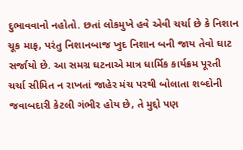દુભાવવાનો નહોતો. છતાં લોકમુખે હવે એવી ચર્ચા છે કે નિશાન ચૂક માફ, પરંતુ નિશાનબાજ ખુદ નિશાન બની જાય તેવો ઘાટ સર્જાયો છે. આ સમગ્ર ઘટનાએ માત્ર ધાર્મિક કાર્યક્રમ પૂરતી ચર્ચા સીમિત ન રાખતાં જાહેર મંચ પરથી બોલાતા શબ્દોની જવાબદારી કેટલી ગંભીર હોય છે, તે મુદ્દો પણ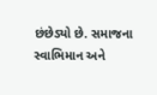છંછેડ્યો છે. સમાજના સ્વાભિમાન અને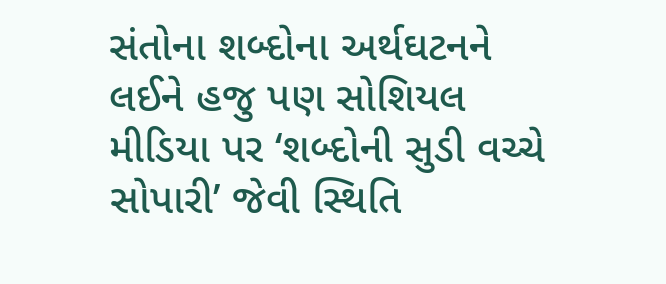સંતોના શબ્દોના અર્થઘટનને લઈને હજુ પણ સોશિયલ મીડિયા પર ‘શબ્દોની સુડી વચ્ચે સોપારી’ જેવી સ્થિતિ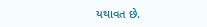યથાવત છે.